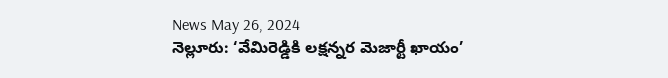News May 26, 2024
నెల్లూరు: ‘వేమిరెడ్డికి లక్షన్నర మెజార్టీ ఖాయం’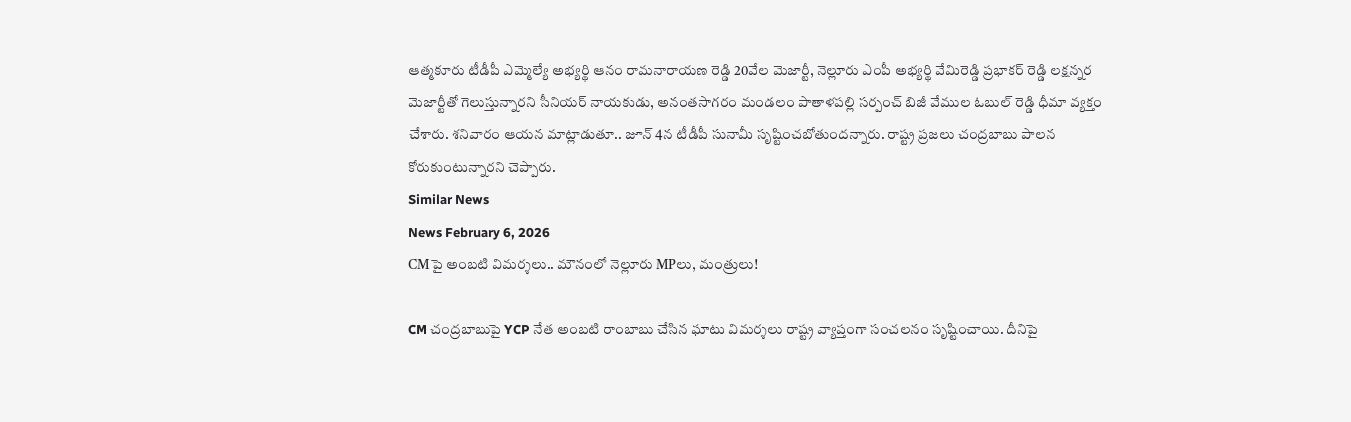ఆత్మకూరు టీడీపీ ఎమ్మెల్యే అభ్యర్థి ఆనం రామనారాయణ రెడ్డి 20వేల మెజార్టీ, నెల్లూరు ఎంపీ అభ్యర్థి వేమిరెడ్డి ప్రభాకర్ రెడ్డి లక్షన్నర మెజార్టీతో గెలుస్తున్నారని సీనియర్ నాయకుడు, అనంతసాగరం మండలం పాతాళపల్లి సర్పంచ్ బిజీ వేముల ఓబుల్ రెడ్డి ధీమా వ్యక్తం చేశారు. శనివారం ఆయన మాట్లాడుతూ.. జూన్ 4న టీడీపీ సునామీ సృష్టించబోతుందన్నారు. రాష్ట్ర ప్రజలు చంద్రబాబు పాలన కోరుకుంటున్నారని చెప్పారు.
Similar News
News February 6, 2026
CMపై అంబటి విమర్శలు.. మౌనంలో నెల్లూరు MPలు, మంత్రులు!

CM చంద్రబాబుపై YCP నేత అంబటి రాంబాబు చేసిన ఘాటు విమర్శలు రాష్ట్ర వ్యాప్తంగా సంచలనం సృష్టించాయి. దీనిపై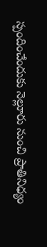స్పందించేందుకు నెల్లూరు నుంచి ప్రాతినిధ్యం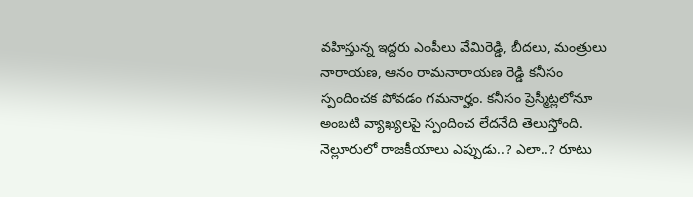వహిస్తున్న ఇద్దరు ఎంపీలు వేమిరెడ్డి, బీదలు, మంత్రులు నారాయణ, ఆనం రామనారాయణ రెడ్డి కనీసం స్పందించక పోవడం గమనార్హం. కనీసం ప్రెస్మీట్లలోనూ అంబటి వ్యాఖ్యలపై స్పందించ లేదనేది తెలుస్తోంది. నెల్లూరులో రాజకీయాలు ఎప్పుడు..? ఎలా..? రూటు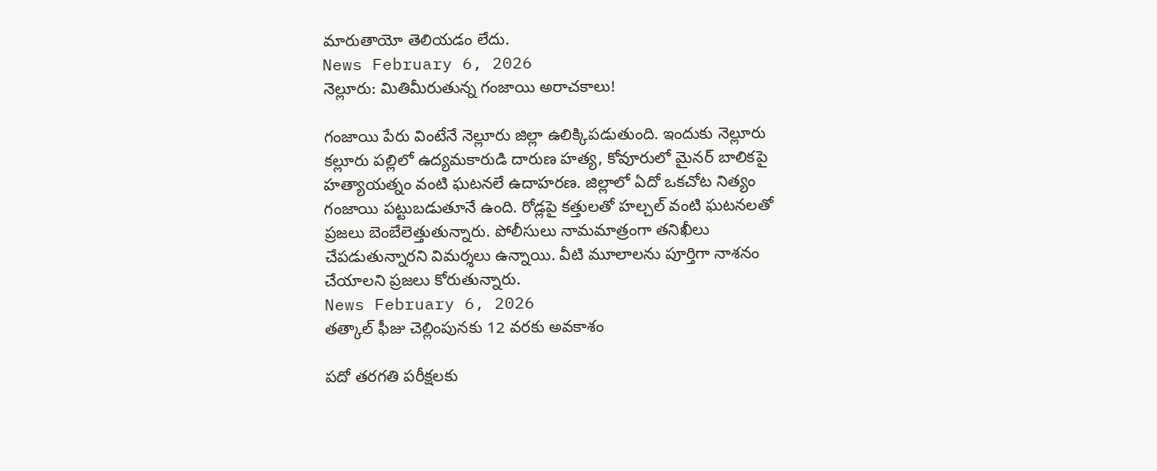మారుతాయో తెలియడం లేదు.
News February 6, 2026
నెల్లూరు: మితిమీరుతున్న గంజాయి అరాచకాలు!

గంజాయి పేరు వింటేనే నెల్లూరు జిల్లా ఉలిక్కిపడుతుంది. ఇందుకు నెల్లూరు కల్లూరు పల్లిలో ఉద్యమకారుడి దారుణ హత్య, కోవూరులో మైనర్ బాలికపై హత్యాయత్నం వంటి ఘటనలే ఉదాహరణ. జిల్లాలో ఏదో ఒకచోట నిత్యం గంజాయి పట్టుబడుతూనే ఉంది. రోడ్లపై కత్తులతో హల్చల్ వంటి ఘటనలతో ప్రజలు బెంబేలెత్తుతున్నారు. పోలీసులు నామమాత్రంగా తనిఖీలు చేపడుతున్నారని విమర్శలు ఉన్నాయి. వీటి మూలాలను పూర్తిగా నాశనం చేయాలని ప్రజలు కోరుతున్నారు.
News February 6, 2026
తత్కాల్ ఫీజు చెల్లింపునకు 12 వరకు అవకాశం

పదో తరగతి పరీక్షలకు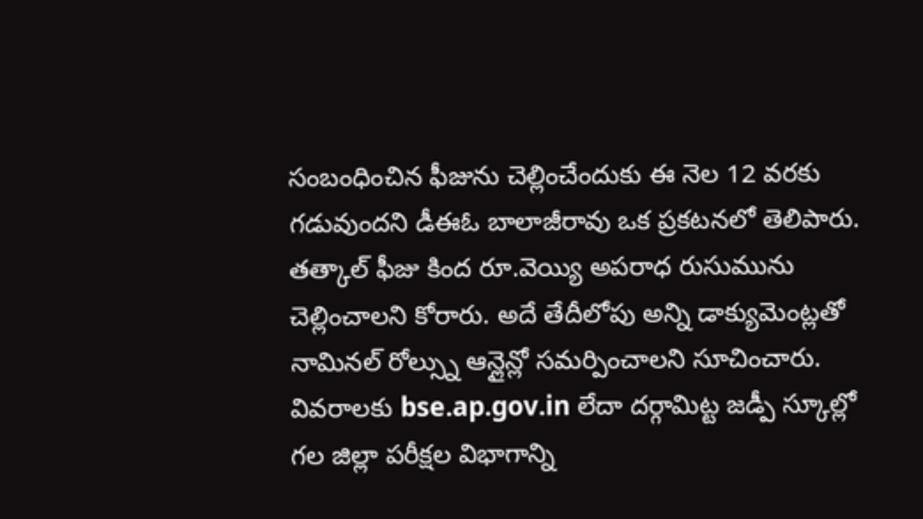సంబంధించిన ఫీజును చెల్లించేందుకు ఈ నెల 12 వరకు గడువుందని డీఈఓ బాలాజీరావు ఒక ప్రకటనలో తెలిపారు. తత్కాల్ ఫీజు కింద రూ.వెయ్యి అపరాధ రుసుమును చెల్లించాలని కోరారు. అదే తేదీలోపు అన్ని డాక్యుమెంట్లతో నామినల్ రోల్స్ను ఆన్లైన్లో సమర్పించాలని సూచించారు. వివరాలకు bse.ap.gov.in లేదా దర్గామిట్ట జడ్పీ స్కూల్లో గల జిల్లా పరీక్షల విభాగాన్ని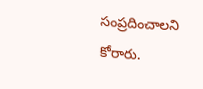సంప్రదించాలని కోరారు.